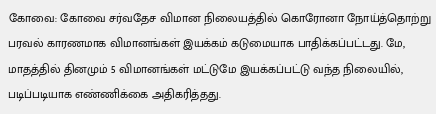கோவை: கோவை சர்வதேச விமான நிலையத்தில் கொரோனா நோய்த்தொற்று பரவல் காரணமாக விமானங்கள் இயக்கம் கடுமையாக பாதிக்கப்பட்டது. மே, மாதத்தில் தினமும் 5 விமானங்கள் மட்டுமே இயக்கப்பட்டு வந்த நிலையில், படிப்படியாக எண்ணிக்கை அதிகரித்தது.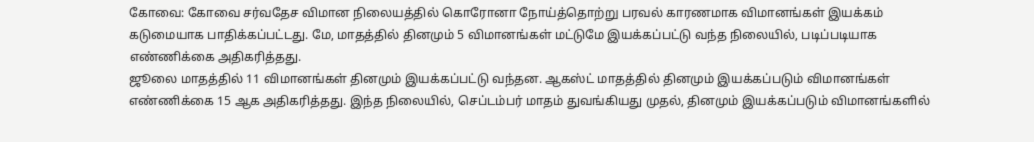கோவை: கோவை சர்வதேச விமான நிலையத்தில் கொரோனா நோய்த்தொற்று பரவல் காரணமாக விமானங்கள் இயக்கம் கடுமையாக பாதிக்கப்பட்டது. மே, மாதத்தில் தினமும் 5 விமானங்கள் மட்டுமே இயக்கப்பட்டு வந்த நிலையில், படிப்படியாக எண்ணிக்கை அதிகரித்தது.
ஜூலை மாதத்தில் 11 விமானங்கள் தினமும் இயக்கப்பட்டு வந்தன. ஆகஸ்ட் மாதத்தில் தினமும் இயக்கப்படும் விமானங்கள் எண்ணிக்கை 15 ஆக அதிகரித்தது. இந்த நிலையில், செப்டம்பர் மாதம் துவங்கியது முதல், தினமும் இயக்கப்படும் விமானங்களில்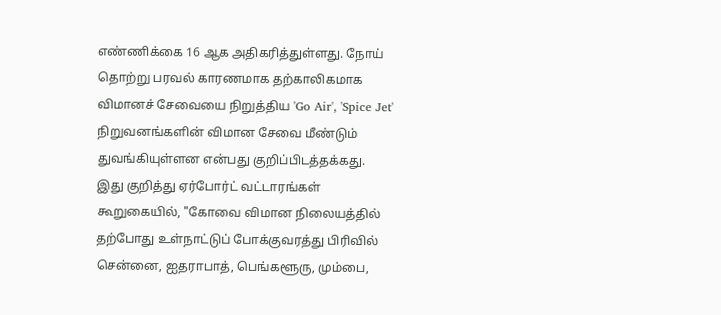எண்ணிக்கை 16 ஆக அதிகரித்துள்ளது. நோய் தொற்று பரவல் காரணமாக தற்காலிகமாக விமானச் சேவையை நிறுத்திய 'Go Air', 'Spice Jet' நிறுவனங்களின் விமான சேவை மீண்டும் துவங்கியுள்ளன என்பது குறிப்பிடத்தக்கது.
இது குறித்து ஏர்போர்ட் வட்டாரங்கள் கூறுகையில், "கோவை விமான நிலையத்தில் தற்போது உள்நாட்டுப் போக்குவரத்து பிரிவில் சென்னை, ஐதராபாத், பெங்களூரு, மும்பை,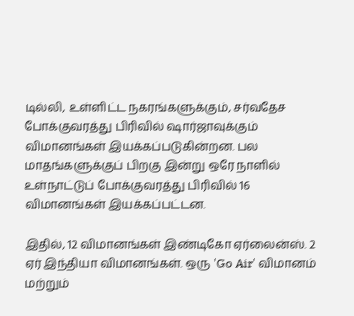டில்லி, உள்ளிட்ட நகரங்களுக்கும், சர்வதேச போக்குவரத்து பிரிவில் ஷார்ஜாவுக்கும் விமானங்கள் இயக்கப்படுகின்றன. பல மாதங்களுக்குப் பிறகு இன்று ஒரே நாளில் உள்நாட்டுப் போக்குவரத்து பிரிவில் 16 விமானங்கள் இயக்கப்பட்டன.

இதில், 12 விமானங்கள் இண்டிகோ ஏர்லைன்ஸ். 2 ஏர் இந்தியா விமானங்கள். ஒரு 'Go Air' விமானம் மற்றும்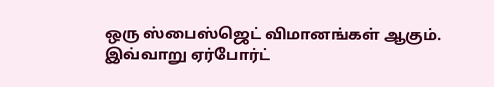ஒரு ஸ்பைஸ்ஜெட் விமானங்கள் ஆகும்.
இவ்வாறு ஏர்போர்ட்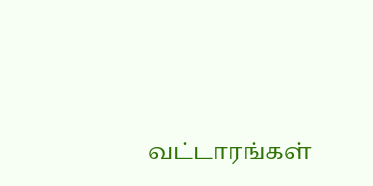வட்டாரங்கள்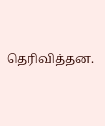தெரிவித்தன.